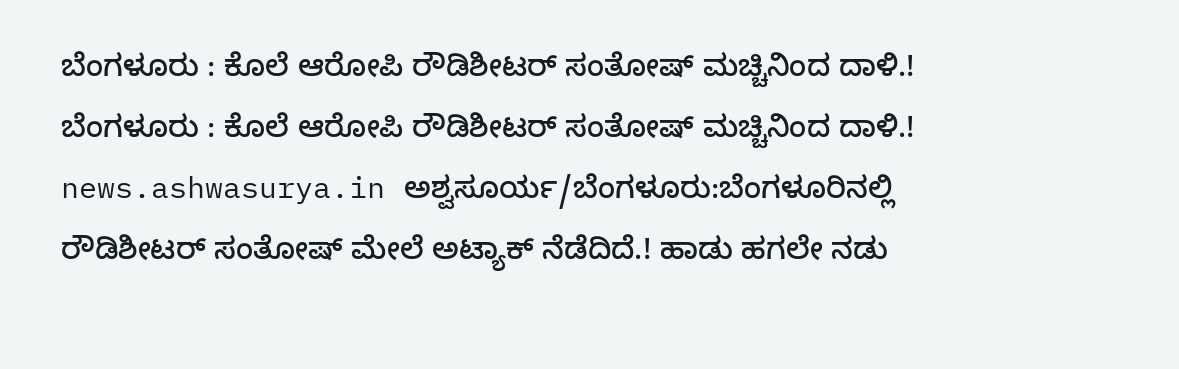ಬೆಂಗಳೂರು : ಕೊಲೆ ಆರೋಪಿ ರೌಡಿಶೀಟರ್ ಸಂತೋಷ್ ಮಚ್ಚಿನಿಂದ ದಾಳಿ.!
ಬೆಂಗಳೂರು : ಕೊಲೆ ಆರೋಪಿ ರೌಡಿಶೀಟರ್ ಸಂತೋಷ್ ಮಚ್ಚಿನಿಂದ ದಾಳಿ.! news.ashwasurya.in ಅಶ್ವಸೂರ್ಯ/ಬೆಂಗಳೂರು:ಬೆಂಗಳೂರಿನಲ್ಲಿ ರೌಡಿಶೀಟರ್ ಸಂತೋಷ್ ಮೇಲೆ ಅಟ್ಯಾಕ್ ನೆಡೆದಿದೆ.! ಹಾಡು ಹಗಲೇ ನಡು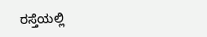ರಸ್ತೆಯಲ್ಲಿ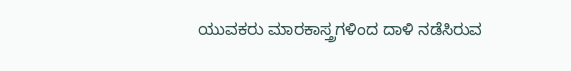ಯುವಕರು ಮಾರಕಾಸ್ತ್ರಗಳಿಂದ ದಾಳಿ ನಡೆಸಿರುವ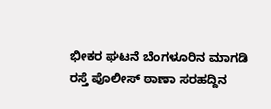ಭೀಕರ ಘಟನೆ ಬೆಂಗಳೂರಿನ ಮಾಗಡಿ ರಸ್ತೆ ಪೊಲೀಸ್ ಠಾಣಾ ಸರಹದ್ದಿನ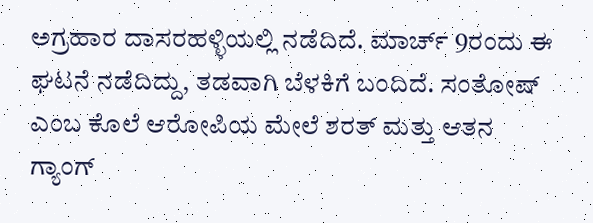ಅಗ್ರಹಾರ ದಾಸರಹಳ್ಳಿಯಲ್ಲಿ ನಡೆದಿದೆ. ಮಾರ್ಚ್ 9ರಂದು ಈ ಘಟನೆ ನಡೆದಿದ್ದು, ತಡವಾಗಿ ಬೆಳಕಿಗೆ ಬಂದಿದೆ. ಸಂತೋಷ್ ಎಂಬ ಕೊಲೆ ಆರೋಪಿಯ ಮೇಲೆ ಶರತ್ ಮತ್ತು ಆತನ ಗ್ಯಾಂಗ್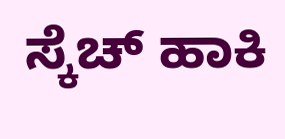ಸ್ಕೆಚ್ ಹಾಕಿ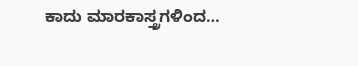ಕಾದು ಮಾರಕಾಸ್ತ್ರಗಳಿಂದ…